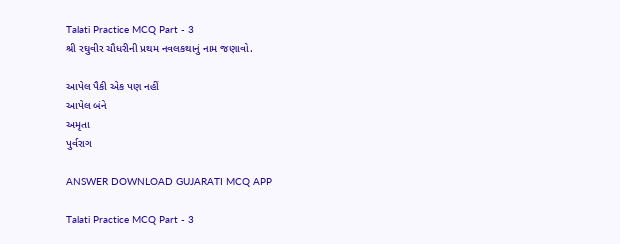Talati Practice MCQ Part - 3
શ્રી રઘુવીર ચૌધરીની પ્રથમ નવલકથાનું નામ જણાવો.

આપેલ પૈકી એક પણ નહીં
આપેલ બંને
અમૃતા
પુર્વરાગ

ANSWER DOWNLOAD GUJARATI MCQ APP

Talati Practice MCQ Part - 3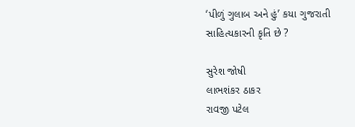‘પીળું ગુલાબ અને હું’ કયા ગુજરાતી સાહિત્યકારની કૃતિ છે ?

સુરેશ જોષી
લાભશંકર ઠાકર
રાવજી પટેલ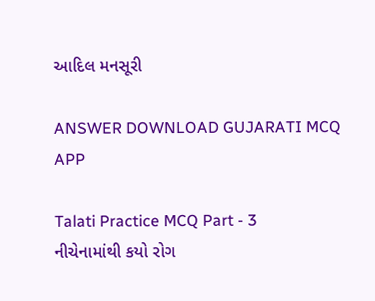આદિલ મનસૂરી

ANSWER DOWNLOAD GUJARATI MCQ APP

Talati Practice MCQ Part - 3
નીચેનામાંથી કયો રોગ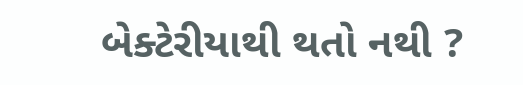બેક્ટેરીયાથી થતો નથી ?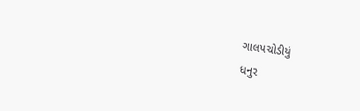ગાલપચોડીયું
ધનુર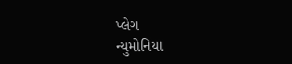પ્લેગ
ન્યુમોનિયા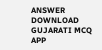ANSWER DOWNLOAD GUJARATI MCQ APP